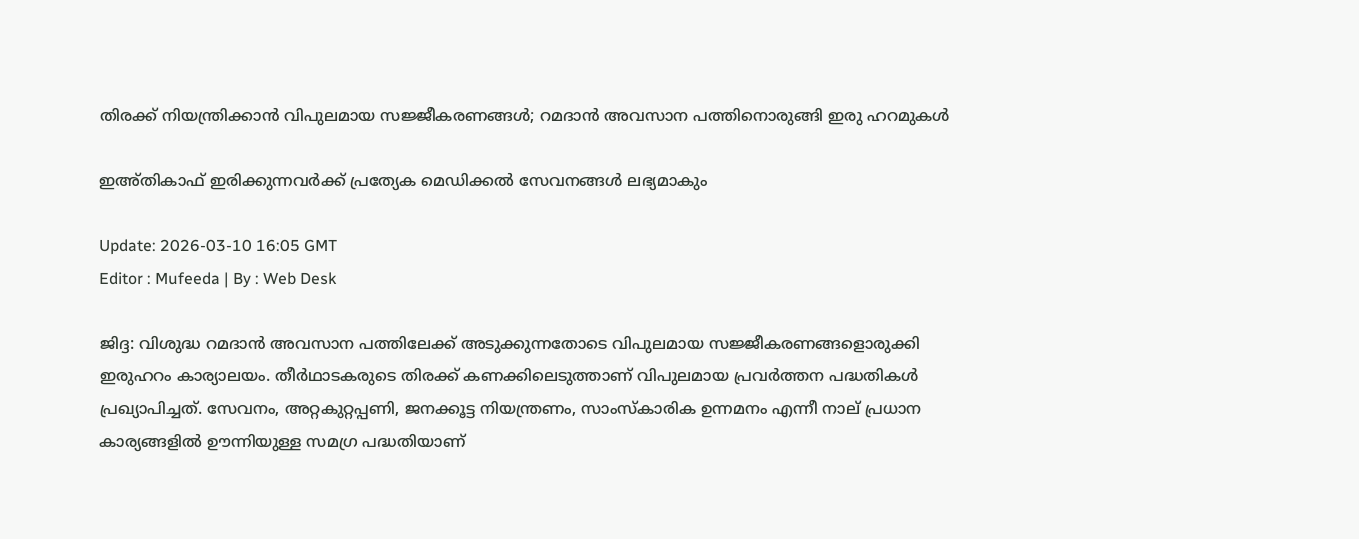തിരക്ക് നിയന്ത്രിക്കാൻ വിപുലമായ സജ്ജീകരണങ്ങൾ; റമദാൻ അവസാന പത്തിനൊരുങ്ങി ഇരു ഹറമുകൾ

ഇഅ്തികാഫ് ഇരിക്കുന്നവർക്ക് പ്രത്യേക മെഡിക്കൽ സേവനങ്ങൾ ലഭ്യമാകും

Update: 2026-03-10 16:05 GMT
Editor : Mufeeda | By : Web Desk

ജിദ്ദ: വിശുദ്ധ റമദാൻ അവസാന പത്തിലേക്ക് അടുക്കുന്നതോടെ വിപുലമായ സജ്ജീകരണങ്ങളൊരുക്കി ഇരുഹറം കാര്യാലയം. തീർഥാടകരുടെ തിരക്ക് കണക്കിലെടുത്താണ് വിപുലമായ പ്രവർത്തന പദ്ധതികൾ പ്രഖ്യാപിച്ചത്. സേവനം, അറ്റകുറ്റപ്പണി, ജനക്കൂട്ട നിയന്ത്രണം, സാംസ്‌കാരിക ഉന്നമനം എന്നീ നാല് പ്രധാന കാര്യങ്ങളിൽ ഊന്നിയുള്ള സമഗ്ര പദ്ധതിയാണ്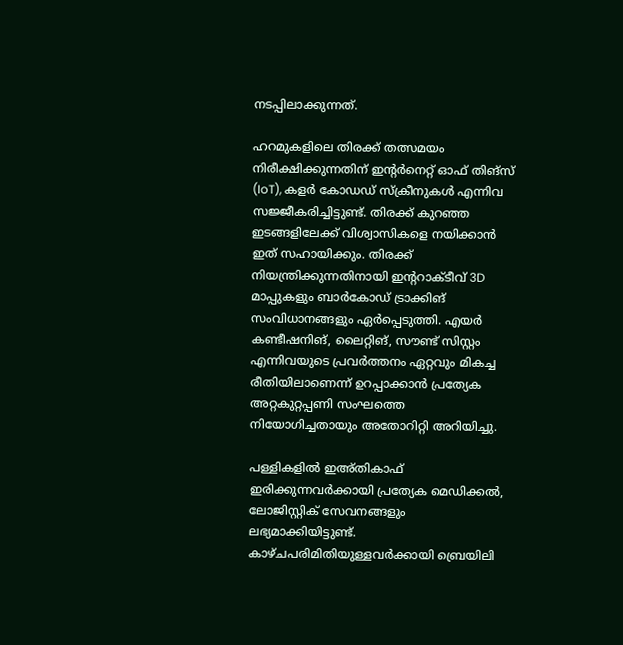നടപ്പിലാക്കുന്നത്.

ഹറമുകളിലെ തിരക്ക് തത്സമയം നിരീക്ഷിക്കുന്നതിന് ഇന്റർനെറ്റ് ഓഫ് തിങ്‌സ് (IoT), കളർ കോഡഡ് സ്‌ക്രീനുകൾ എന്നിവ സജ്ജീകരിച്ചിട്ടുണ്ട്. തിരക്ക് കുറഞ്ഞ ഇടങ്ങളിലേക്ക് വിശ്വാസികളെ നയിക്കാൻ ഇത് സഹായിക്കും. തിരക്ക് നിയന്ത്രിക്കുന്നതിനായി ഇന്ററാക്ടീവ് 3D മാപ്പുകളും ബാർകോഡ് ട്രാക്കിങ് സംവിധാനങ്ങളും ഏർപ്പെടുത്തി. എയർ കണ്ടീഷനിങ്, ലൈറ്റിങ്, സൗണ്ട് സിസ്റ്റം എന്നിവയുടെ പ്രവർത്തനം ഏറ്റവും മികച്ച രീതിയിലാണെന്ന് ഉറപ്പാക്കാൻ പ്രത്യേക അറ്റകുറ്റപ്പണി സംഘത്തെ നിയോഗിച്ചതായും അതോറിറ്റി അറിയിച്ചു.

പള്ളികളിൽ ഇഅ്തികാഫ് ഇരിക്കുന്നവർക്കായി പ്രത്യേക മെഡിക്കൽ, ലോജിസ്റ്റിക് സേവനങ്ങളും ലഭ്യമാക്കിയിട്ടുണ്ട്. കാഴ്ചപരിമിതിയുള്ളവർക്കായി ബ്രെയിലി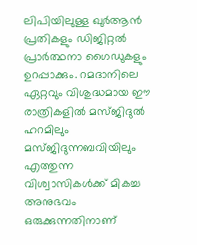ലിപിയിലുള്ള ഖുർആൻ പ്രതികളും ഡിജിറ്റൽ പ്രാർത്ഥനാ ഗൈഡുകളും ഉറപ്പാക്കും. റമദാനിലെ ഏറ്റവും വിശുദ്ധമായ ഈ രാത്രികളിൽ മസ്ജിദുൽ ഹറമിലും മസ്ജിദുന്നബവിയിലും എത്തുന്ന വിശ്വാസികൾക്ക് മികച്ച അനുഭവം ഒരുക്കുന്നതിനാണ്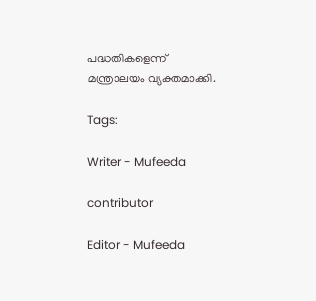പദ്ധതികളെന്ന് മന്ത്രാലയം വ്യക്തമാക്കി.

Tags:

Writer - Mufeeda

contributor

Editor - Mufeeda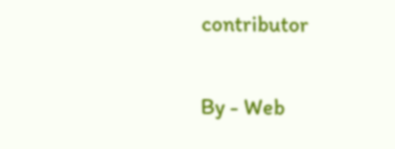contributor

By - Web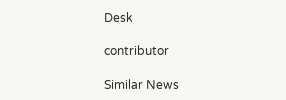Desk

contributor

Similar News